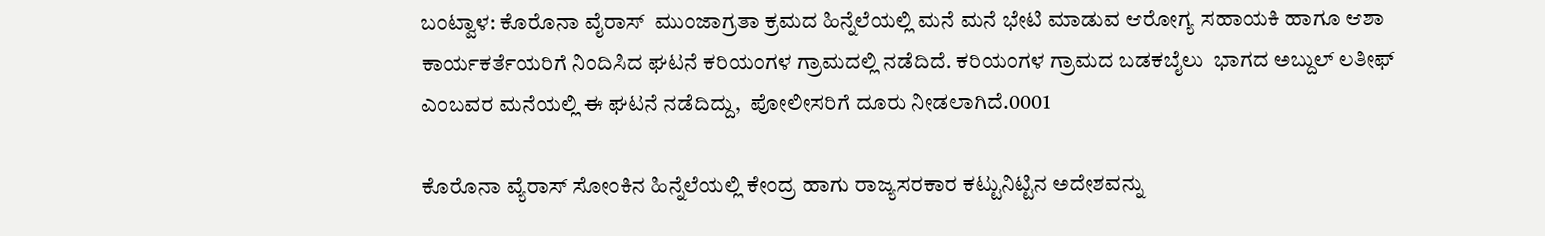ಬಂಟ್ವಾಳ: ಕೊರೊನಾ ವೈರಾಸ್  ಮುಂಜಾಗ್ರತಾ ಕ್ರಮದ ಹಿನ್ನೆಲೆಯಲ್ಲಿ ಮನೆ ಮನೆ ಭೇಟಿ ಮಾಡುವ ಆರೋಗ್ಯ ಸಹಾಯಕಿ ಹಾಗೂ ಆಶಾ ಕಾರ್ಯಕರ್ತೆಯರಿಗೆ ನಿಂದಿಸಿದ ಘಟನೆ ಕರಿಯಂಗಳ ಗ್ರಾಮದಲ್ಲಿ ನಡೆದಿದೆ. ಕರಿಯಂಗಳ ಗ್ರಾಮದ ಬಡಕಬೈಲು  ಭಾಗದ ಅಬ್ದುಲ್ ಲತೀಫ್ ಎಂಬವರ ಮನೆಯಲ್ಲಿ ಈ ಘಟನೆ ನಡೆದಿದ್ದು,  ಪೋಲೀಸರಿಗೆ ದೂರು ನೀಡಲಾಗಿದೆ.0001

ಕೊರೊನಾ ವ್ಯೆರಾಸ್ ಸೋಂಕಿನ ಹಿನ್ನೆಲೆಯಲ್ಲಿ ಕೇಂದ್ರ ಹಾಗು ರಾಜ್ಯಸರಕಾರ ಕಟ್ಟುನಿಟ್ಟಿನ ಅದೇಶವನ್ನು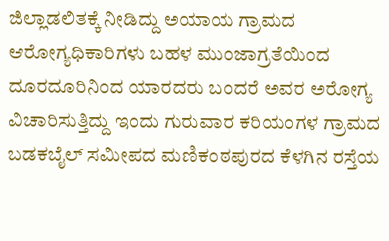ಜಿಲ್ಲಾಡಲಿತಕ್ಕೆ ನೀಡಿದ್ದು ಅಯಾಯ ಗ್ರಾಮದ ಆರೋಗ್ಯಧಿಕಾರಿಗಳು ಬಹಳ ಮುಂಜಾಗ್ರತೆಯಿಂದ ದೂರದೂರಿನಿಂದ ಯಾರದರು ಬಂದರೆ ಅವರ ಅರೋಗ್ಯ ವಿಚಾರಿಸುತ್ತಿದ್ದು ಇಂದು ಗುರುವಾರ ಕರಿಯಂಗಳ ಗ್ರಾಮದ ಬಡಕಬೈಲ್ ಸಮೀಪ‌ದ ಮಣಿಕಂಠಪುರದ ಕೆಳಗಿನ ರಸ್ತೆಯ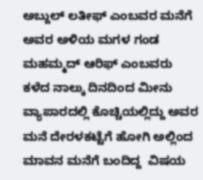ಅಬ್ದುಲ್ ಲತೀಫ್ ಎಂಬವರ ಮನೆಗೆ ಅವರ ಅಳಿಯ ಮಗಳ ಗಂಡ ಮಹಮ್ಮದ್ ಆರಿಫ್ ಎಂಬವರು ಕಳೆದ ನಾಲ್ಕು ದಿನದಿಂದ ಮೀನು ವ್ಯಾಪಾರದಲ್ಲಿ ಕೊಚ್ಚಿಯಲ್ಲಿದ್ದು ಅವರ ಮನೆ ದೇರಳಕಟ್ಟೆಗೆ ಹೋಗಿ ಅಲ್ಲಿಂದ ಮಾವನ ಮನೆಗೆ‌ ಬಂದಿದ್ದ  ವಿಷಯ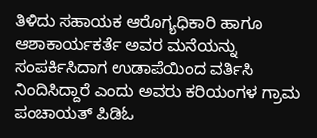ತಿಳಿದು ಸಹಾಯಕ ಆರೊಗ್ಯಧಿಕಾರಿ ಹಾಗೂ ಆಶಾಕಾರ್ಯಕರ್ತೆ ಅವರ ಮನೆಯನ್ನು ಸಂಪರ್ಕಿಸಿದಾಗ ಉಡಾಪೆಯಿಂದ ವರ್ತಿಸಿ ನಿಂದಿಸಿದ್ದಾರೆ ಎಂದು ಅವರು ಕರಿಯಂಗಳ ಗ್ರಾಮ ಪಂಚಾಯತ್ ಪಿಡಿಓ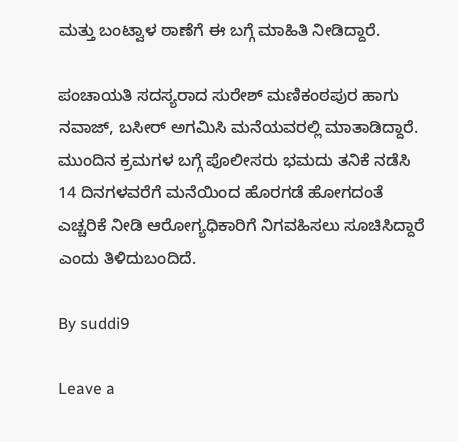ಮತ್ತು ಬಂಟ್ವಾಳ ಠಾಣೆಗೆ ಈ ಬಗ್ಗೆ ಮಾಹಿತಿ ನೀಡಿದ್ದಾರೆ.

ಪಂಚಾಯತಿ ಸದಸ್ಯರಾದ ಸುರೇಶ್ ಮಣಿಕಂಠಪುರ ಹಾಗು ನವಾಜ್, ಬಸೀರ್ ಅಗಮಿಸಿ ಮನೆಯವರಲ್ಲಿ ಮಾತಾಡಿದ್ದಾರೆ. ಮುಂದಿನ ಕ್ರಮಗಳ ಬಗ್ಗೆ ಪೊಲೀಸರು ಭಮದು ತನಿಕೆ ನಡೆಸಿ 14 ದಿನಗಳವರೆಗೆ ಮನೆಯಿಂದ ಹೊರಗಡೆ ಹೋಗದಂತೆ ಎಚ್ಚರಿಕೆ ನೀಡಿ ಆರೋಗ್ಯಧಿಕಾರಿಗೆ ನಿಗವಹಿಸಲು ಸೂಚಿಸಿದ್ದಾರೆ ಎಂದು ತಿಳಿದುಬಂದಿದೆ.

By suddi9

Leave a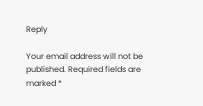Reply

Your email address will not be published. Required fields are marked *